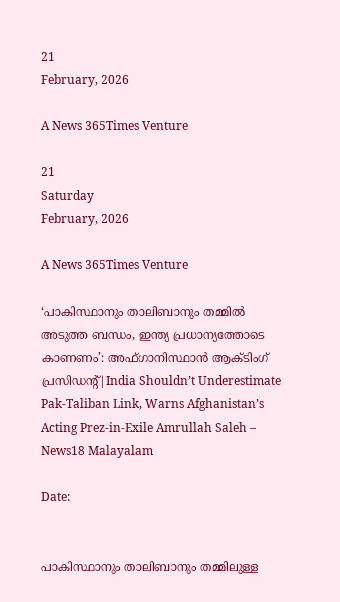21
February, 2026

A News 365Times Venture

21
Saturday
February, 2026

A News 365Times Venture

‘പാകിസ്ഥാനും താലിബാനും തമ്മിൽ അടുത്ത ബന്ധം, ഇന്ത്യ പ്രധാന്യത്തോടെ കാണണം’: അഫ്ഗാനിസ്ഥാൻ ആക്ടിംഗ് പ്രസിഡന്റ്|India Shouldn’t Underestimate Pak-Taliban Link, Warns Afghanistan’s Acting Prez-in-Exile Amrullah Saleh – News18 Malayalam

Date:


പാകിസ്ഥാനും താലിബാനും തമ്മിലുള്ള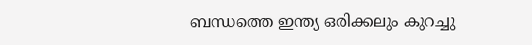ബന്ധത്തെ ഇന്ത്യ ഒരിക്കലും കുറച്ചു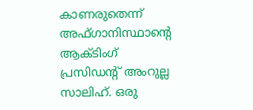കാണരുതെന്ന് അഫ്ഗാനിസ്ഥാന്റെ ആക്ടിംഗ് പ്രസിഡന്റ് അംറുല്ല സാലിഹ്. ഒരു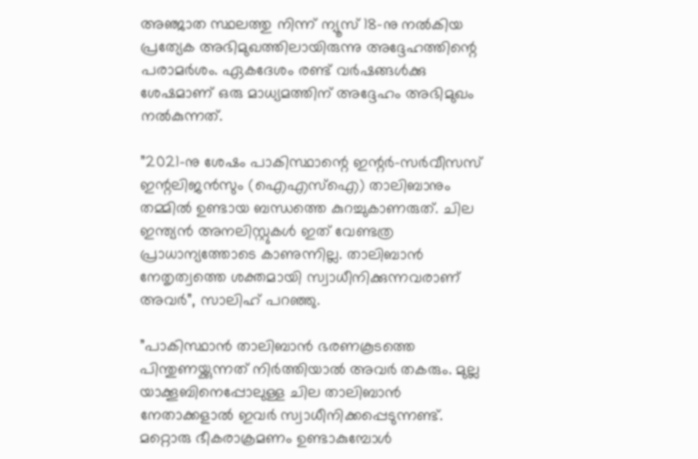അ‍ഞ്ജാത സ്ഥലത്തു നിന്ന് ന്യൂസ് 18-നു നൽകിയ പ്രത്യേക അഭിമുഖത്തിലായിരുന്നു അദ്ദേഹത്തിന്റെ പരാമർശം. ഏകദേശം രണ്ട് വർഷങ്ങൾക്കു ശേഷമാണ് ഒരു മാധ്യമത്തിന് അദ്ദേഹം അഭിമുഖം നൽകുന്നത്.

”2021-നു ശേഷം പാകിസ്ഥാന്റെ ഇന്റർ-സർവീസസ് ഇന്റലിജൻസും (ഐഎസ്‌ഐ) താലിബാനും തമ്മിൽ ഉണ്ടായ ബന്ധത്തെ കുറച്ചുകാണരുത്. ചില ഇന്ത്യൻ അനലിസ്റ്റുകൾ ഇത് വേണ്ടത്ര പ്രാധാന്യത്തോടെ കാണുന്നില്ല. താലിബാൻ നേതൃത്വത്തെ ശക്തമായി സ്വാധീനിക്കുന്നവരാണ് അവർ”, സാലിഹ് പറഞ്ഞു.

”പാകിസ്ഥാൻ താലിബാൻ ഭരണകൂടത്തെ പിന്തുണയ്ക്കുന്നത് നിർത്തിയാൽ അവർ തകരും. മുല്ല യാക്കൂബിനെപ്പോലുള്ള ചില താലിബാൻ നേതാക്കളാൽ ഇവർ സ്വാധീനിക്കപ്പെടുന്നണ്ട്. മറ്റൊരു ഭീകരാക്രമണം ഉണ്ടാകുമ്പോൾ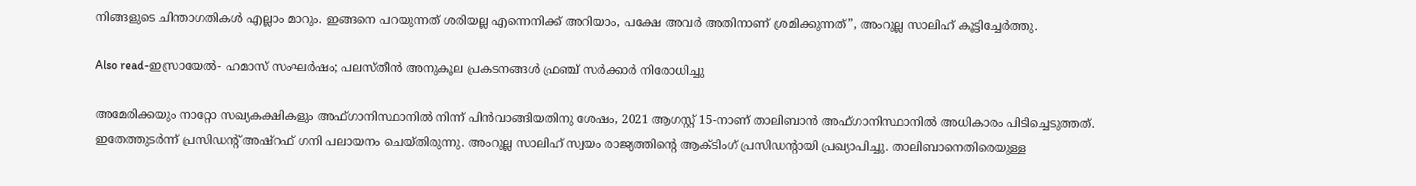നിങ്ങളുടെ ചിന്താഗതികൾ എല്ലാം മാറും. ഇങ്ങനെ പറയുന്നത് ശരിയല്ല എന്നെനിക്ക് അറിയാം, പക്ഷേ അവർ അതിനാണ് ശ്രമിക്കുന്നത്”, അംറുല്ല സാലിഹ് കൂട്ടിച്ചേർത്തു.

Also read-ഇസ്രായേല്‍- ഹമാസ് സംഘര്‍ഷം; പലസ്തീന്‍ അനുകൂല പ്രകടനങ്ങൾ ഫ്രഞ്ച് സർക്കാർ നിരോധിച്ചു

അമേരിക്കയും നാറ്റോ സഖ്യകക്ഷികളും അഫ്ഗാനിസ്ഥാനിൽ നിന്ന് പിൻവാങ്ങിയതിനു ശേഷം, 2021 ആഗസ്റ്റ് 15-നാണ് താലിബാൻ അഫ്ഗാനിസ്ഥാനിൽ അധികാരം പിടിച്ചെടുത്തത്. ഇതേത്തുടർന്ന് പ്രസിഡന്റ് അഷ്റഫ് ഗനി പലായനം ചെയ്തിരുന്നു. അംറുല്ല സാലിഹ് സ്വയം രാജ്യത്തിന്റെ ആക്ടിംഗ് പ്രസിഡന്റായി പ്രഖ്യാപിച്ചു. താലിബാനെതിരെയുള്ള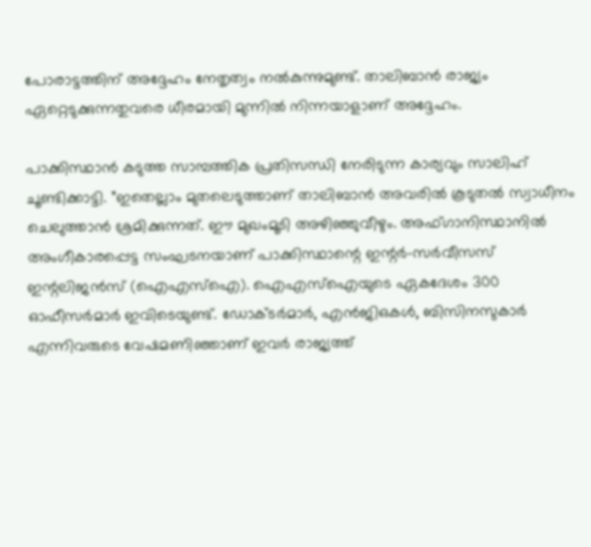പോരാട്ടത്തിന് അദ്ദേഹം നേതൃത്വം നൽകുന്നുമുണ്ട്. താലിബാന്‍ രാജ്യം ഏറ്റെടുക്കുന്നതുവരെ ധീരമായി മുന്നില്‍ നിന്നയാളാണ് അദ്ദേഹം.

പാക്കിസ്ഥാൻ കടുത്ത സാമ്പത്തിക പ്രതിസന്ധി നേരിടുന്ന കാര്യവും സാലിഹ് ചൂണ്ടിക്കാട്ടി. ”ഇതെല്ലാം മുതലെടുത്താണ് താലിബാൻ അവരിൽ കൂടുതൽ സ്വാധീനം ചെലുത്താൻ ശ്രമിക്കുന്നത്. ഈ മുഖംമൂടി അഴിഞ്ഞുവീഴും. അഫ്ഗാനിസ്ഥാനിൽ അംഗീകാരപ്പെട്ട സംഘടനയാണ് പാക്കിസ്ഥാന്റെ ഇന്റർ-സർവീസസ് ഇന്റലിജൻസ് (ഐഎസ്‌ഐ). ഐഎസ്ഐയുടെ ഏകദേശം 300 ഓഫീസർമാർ ഇവിടെയുണ്ട്. ഡോക്‌ടർമാർ, എൻ‌ജി‌ഒകൾ, ബിസിനസുകാർ എന്നിവരുടെ വേഷമണിഞ്ഞാണ് ഇവർ രാജ്യത്ത്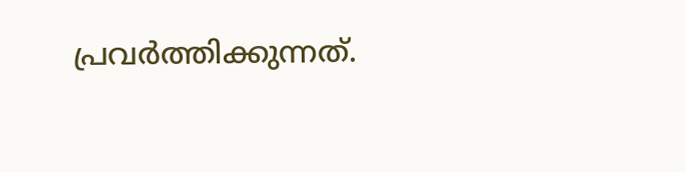പ്രവർത്തിക്കുന്നത്.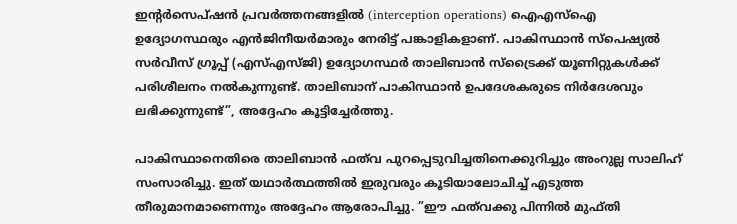ഇന്റർസെപ്ഷൻ പ്രവർത്തനങ്ങളിൽ (interception operations) ഐഎസ്ഐ ഉദ്യോഗസ്ഥരും എൻജിനീയർമാരും നേരിട്ട് പങ്കാളികളാണ്. പാകിസ്ഥാൻ സ്പെഷ്യൽ സർവീസ് ഗ്രൂപ്പ് (എസ്എസ്ജി) ഉദ്യോഗസ്ഥർ താലിബാൻ സ്ട്രൈക്ക് യൂണിറ്റുകൾക്ക് പരിശീലനം നൽകുന്നുണ്ട്. താലിബാന് പാകിസ്ഥാൻ ഉപദേശകരുടെ നിർദേശവും ലഭിക്കുന്നുണ്ട്”, അദ്ദേഹം കൂട്ടിച്ചേർത്തു.

പാകിസ്ഥാനെതിരെ താലിബാൻ ഫത്‌വ പുറപ്പെടുവിച്ചതിനെക്കുറിച്ചും അംറുല്ല സാലിഹ് സംസാരിച്ചു. ഇത് യഥാർത്ഥത്തിൽ ഇരുവരും കൂടിയാലോചിച്ച് എടുത്ത തീരുമാനമാണെന്നും അദ്ദേഹം ആരോപിച്ചു. ”ഈ ഫത്‌വക്കു പിന്നിൽ മുഫ്തി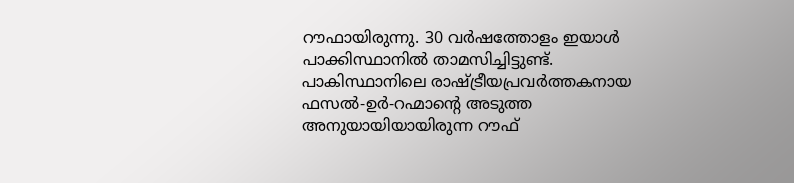റൗഫായിരുന്നു. 30 വർഷത്തോളം ഇയാൾ പാക്കിസ്ഥാനിൽ താമസിച്ചിട്ടുണ്ട്. പാകിസ്ഥാനിലെ രാഷ്ട്രീയപ്രവർത്തകനായ ഫസൽ-ഉർ-റഹ്മാന്റെ അടുത്ത അനുയായിയായിരുന്ന റൗഫ്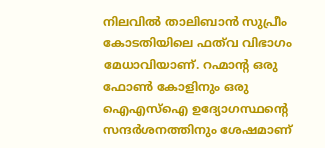നിലവിൽ താലിബാൻ സുപ്രീം കോടതിയിലെ ഫത്‌വ വിഭാഗം മേധാവിയാണ്. റഹ്മാന്റ ഒരു ഫോൺ കോളിനും ഒരു ഐഎസ്‌ഐ ഉദ്യോഗസ്ഥന്റെ സന്ദർശനത്തിനും ശേഷമാണ്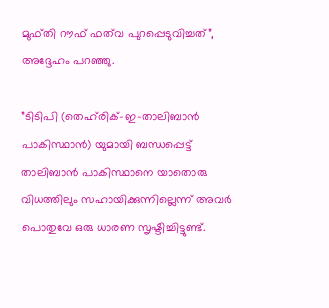മുഫ്തി റൗഫ് ഫത്‌വ പുറപ്പെടുവിച്ചത്”, അദ്ദേഹം പറഞ്ഞു.

”ടിടിപി (തെഹ്‌രിക്-ഇ-താലിബാൻ പാകിസ്ഥാൻ) യുമായി ബന്ധപ്പെട്ട് താലിബാൻ പാകിസ്ഥാനെ യാതൊരു വിധത്തിലും സഹായിക്കുന്നില്ലെന്ന് അവർ പൊതുവേ ഒരു ധാരണ സൃഷ്ടിച്ചിട്ടുണ്ട്.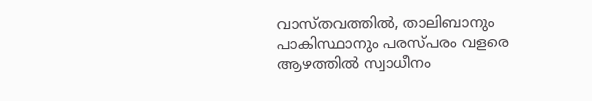വാസ്തവത്തിൽ, താലിബാനും പാകിസ്ഥാനും പരസ്പരം വളരെ ആഴത്തിൽ സ്വാധീനം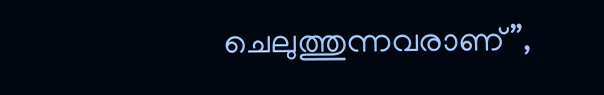ചെലുത്തുന്നവരാണ്”,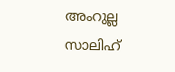അംറുല്ല സാലിഹ്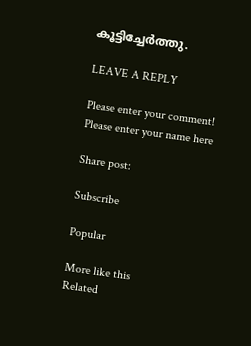കൂട്ടിച്ചേർത്തു.

LEAVE A REPLY

Please enter your comment!
Please enter your name here

Share post:

Subscribe

Popular

More like this
Related